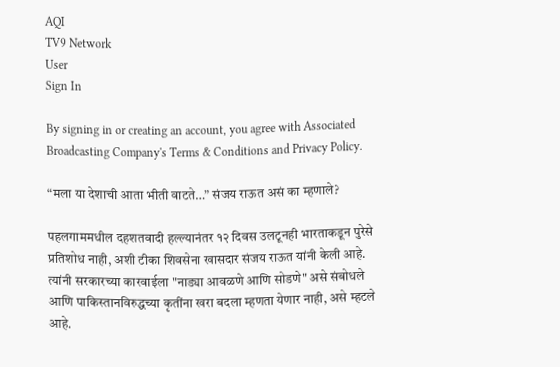AQI
TV9 Network
User
Sign In

By signing in or creating an account, you agree with Associated Broadcasting Company's Terms & Conditions and Privacy Policy.

“मला या देशाची आता भीती वाटते…” संजय राऊत असं का म्हणाले?

पहलगाममधील दहशतवादी हल्ल्यानंतर १२ दिवस उलटूनही भारताकडून पुरेसे प्रतिशोध नाही, अशी टीका शिवसेना खासदार संजय राऊत यांनी केली आहे. त्यांनी सरकारच्या कारवाईला "नाड्या आवळणे आणि सोडणे" असे संबोधले आणि पाकिस्तानविरुद्धच्या कृतींना खरा बदला म्हणता येणार नाही, असे म्हटले आहे.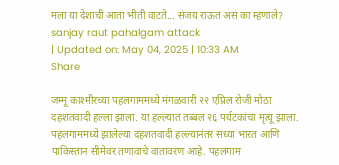मला या देशाची आता भीती वाटते... संजय राऊत असं का म्हणाले?
sanjay raut pahalgam attack
| Updated on: May 04, 2025 | 10:33 AM
Share

जम्मू काश्मीरच्या पहलगाममध्ये मंगळवारी २२ एप्रिल रोजी मोठा दहशतवादी हल्ला झाला. या हल्ल्यात तब्बल २६ पर्यटकांचा मृत्यू झाला. पहलगाममध्ये झालेल्या दहशतवादी हल्ल्यानंतर सध्या भारत आणि पाकिस्तान सीमेवर तणावाचे वातावरण आहे. पहलगाम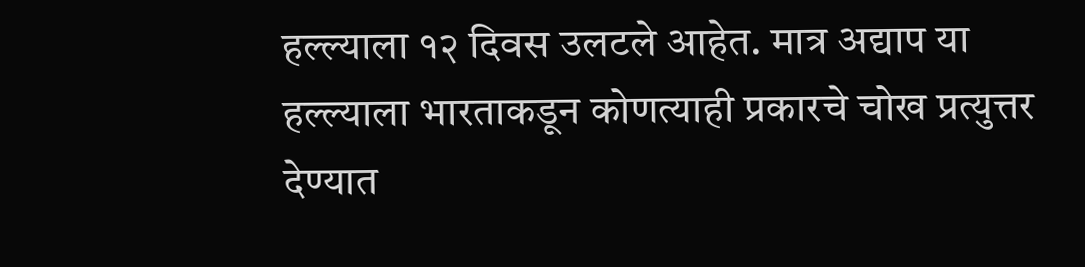हल्ल्याला १२ दिवस उलटले आहेत. मात्र अद्याप या हल्ल्याला भारताकडून कोणत्याही प्रकारचे चोख प्रत्युत्तर देण्यात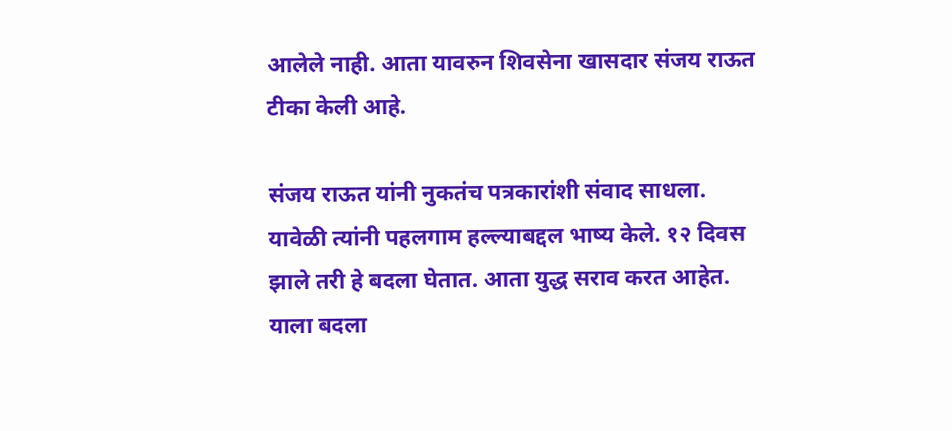आलेले नाही. आता यावरुन शिवसेना खासदार संजय राऊत टीका केली आहे.

संजय राऊत यांनी नुकतंच पत्रकारांशी संवाद साधला. यावेळी त्यांनी पहलगाम हल्ल्याबद्दल भाष्य केले. १२ दिवस झाले तरी हे बदला घेतात. आता युद्ध सराव करत आहेत. याला बदला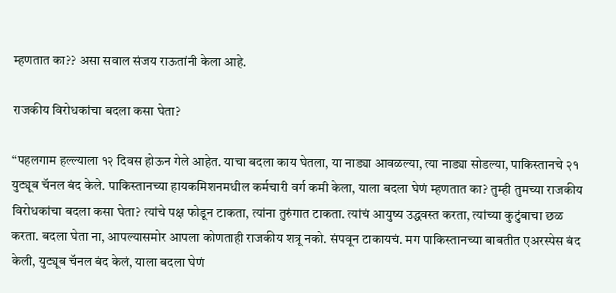म्हणतात का?? असा सवाल संजय राऊतांनी केला आहे.

राजकीय विरोधकांचा बदला कसा घेता?

“पहलगाम हल्ल्याला १२ दिवस होऊन गेले आहेत. याचा बदला काय घेतला, या नाड्या आवळल्या, त्या नाड्या सोडल्या, पाकिस्तानचे २१ युट्यूब चॅनल बंद केले. पाकिस्तानच्या हायकमिशनमधील कर्मचारी वर्ग कमी केला, याला बदला घेणं म्हणतात का? तुम्ही तुमच्या राजकीय विरोधकांचा बदला कसा घेता? त्यांचे पक्ष फोडून टाकता, त्यांना तुरुंगात टाकता. त्यांचं आयुष्य उद्धवस्त करता, त्यांच्या कुटुंबाचा छळ करता. बदला घेता ना, आपल्यासमोर आपला कोणताही राजकीय शत्रू नको. संपवून टाकायचं. मग पाकिस्तानच्या बाबतीत एअरस्पेस बंद केली, युट्यूब चॅनल बंद केलं, याला बदला घेणं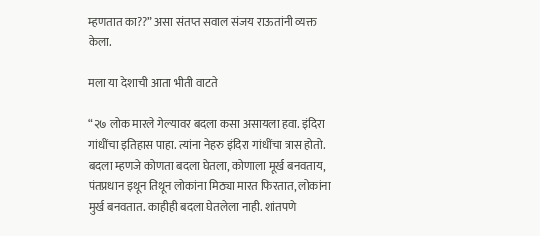म्हणतात का??” असा संतप्त सवाल संजय राऊतांनी व्यक्त केला.

मला या देशाची आता भीती वाटते

“२७ लोक मारले गेल्यावर बदला कसा असायला हवा. इंदिरा गांधींचा इतिहास पाहा. त्यांना नेहरु इंदिरा गांधींचा त्रास होतो. बदला म्हणजे कोणता बदला घेतला, कोणाला मूर्ख बनवताय, पंतप्रधान इथून तिथून लोकांना मिठ्या मारत फिरतात, लोकांना मुर्ख बनवतात. काहीही बदला घेतलेला नाही. शांतपणे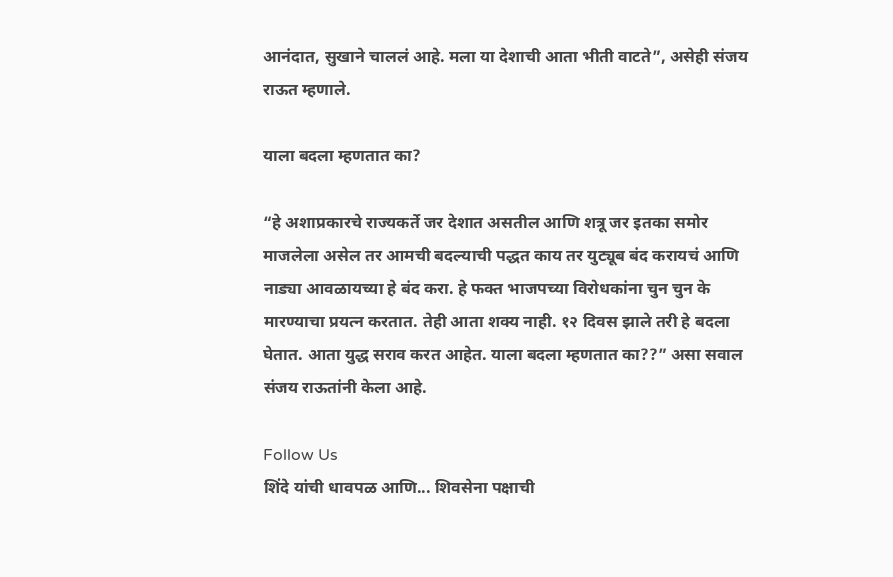आनंदात, सुखाने चाललं आहे. मला या देशाची आता भीती वाटते”, असेही संजय राऊत म्हणाले.

याला बदला म्हणतात का?

“हे अशाप्रकारचे राज्यकर्ते जर देशात असतील आणि शत्रू जर इतका समोर माजलेला असेल तर आमची बदल्याची पद्धत काय तर युट्यूब बंद करायचं आणि नाड्या आवळायच्या हे बंद करा. हे फक्त भाजपच्या विरोधकांना चुन चुन के मारण्याचा प्रयत्न करतात. तेही आता शक्य नाही. १२ दिवस झाले तरी हे बदला घेतात. आता युद्ध सराव करत आहेत. याला बदला म्हणतात का??” असा सवाल संजय राऊतांनी केला आहे.

Follow Us
शिंदे यांची धावपळ आणि... शिवसेना पक्षाची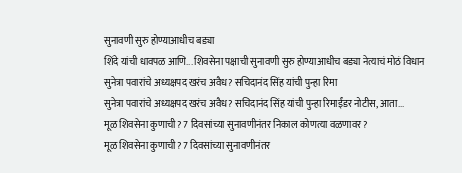सुनावणी सुरु होण्याआधीच बड्या
शिंदे यांची धावपळ आणि... शिवसेना पक्षाची सुनावणी सुरु होण्याआधीच बड्या नेत्याचं मोठं विधान
सुनेत्रा पवारांचे अध्यक्षपद खरंच अवैध? सचिदानंद सिंह यांची पुन्हा रिमा
सुनेत्रा पवारांचे अध्यक्षपद खरंच अवैध? सचिदानंद सिंह यांची पुन्हा रिमाईंडर नोटीस, आता...
मूळ शिवसेना कुणाची? 7 दिवसांच्या सुनावणीनंतर निकाल कोणत्या वळणावर?
मूळ शिवसेना कुणाची? 7 दिवसांच्या सुनावणीनंतर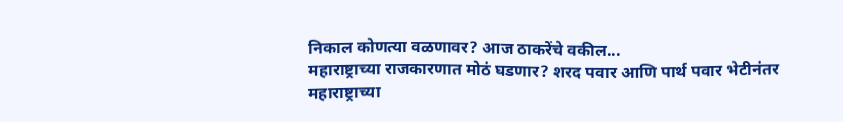निकाल कोणत्या वळणावर? आज ठाकरेंचे वकील...
महाराष्ट्राच्या राजकारणात मोठं घडणार? शरद पवार आणि पार्थ पवार भेटीनंतर
महाराष्ट्राच्या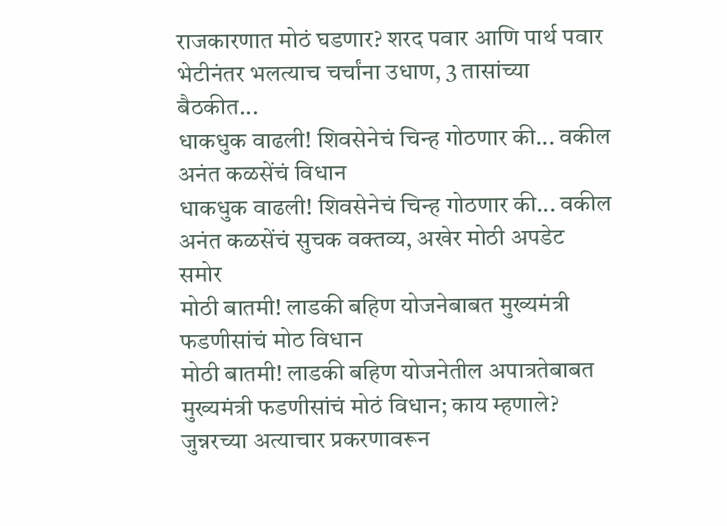राजकारणात मोठं घडणार? शरद पवार आणि पार्थ पवार भेटीनंतर भलत्याच चर्चांना उधाण, 3 तासांच्या बैठकीत...
धाकधुक वाढली! शिवसेनेचं चिन्ह गोठणार की... वकील अनंत कळसेंचं विधान
धाकधुक वाढली! शिवसेनेचं चिन्ह गोठणार की... वकील अनंत कळसेंचं सुचक वक्तव्य, अखेर मोठी अपडेट समोर
मोठी बातमी! लाडकी बहिण योजनेबाबत मुख्यमंत्री फडणीसांचं मोठ विधान
मोठी बातमी! लाडकी बहिण योजनेतील अपात्रतेबाबत मुख्यमंत्री फडणीसांचं मोठं विधान; काय म्हणाले?
जुन्नरच्या अत्याचार प्रकरणावरून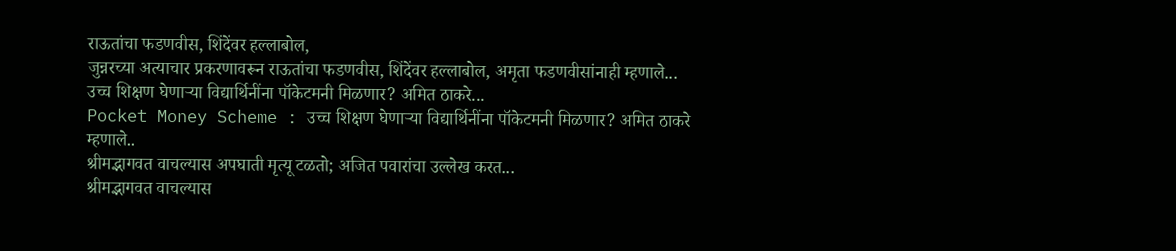राऊतांचा फडणवीस, शिंदेंवर हल्लाबोल,
जुन्नरच्या अत्याचार प्रकरणावरून राऊतांचा फडणवीस, शिंदेंवर हल्लाबोल, अमृता फडणवीसांनाही म्हणाले...
उच्च शिक्षण घेणाऱ्या विद्यार्थिनींना पॉकेटमनी मिळणार? अमित ठाकरे...
Pocket Money Scheme : उच्च शिक्षण घेणाऱ्या विद्यार्थिनींना पॉकेटमनी मिळणार? अमित ठाकरे म्हणाले..
श्रीमद्भागवत वाचल्यास अपघाती मृत्यू टळतो; अजित पवारांचा उल्लेख करत...
श्रीमद्भागवत वाचल्यास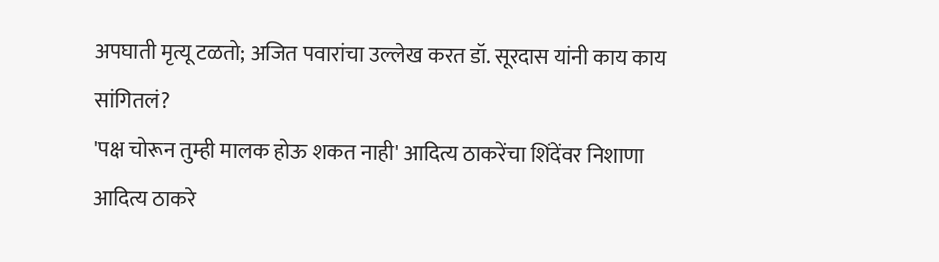अपघाती मृत्यू टळतो; अजित पवारांचा उल्लेख करत डॉ. सूरदास यांनी काय काय सांगितलं?
'पक्ष चोरून तुम्ही मालक होऊ शकत नाही' आदित्य ठाकरेंचा शिंदेंवर निशाणा
आदित्य ठाकरे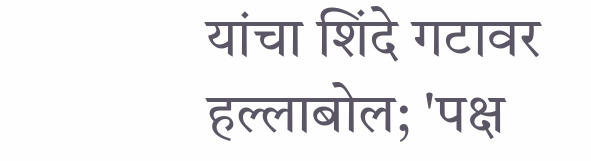यांचा शिंदे गटावर हल्लाबोल; 'पक्ष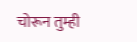चोरून तुम्ही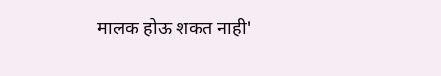मालक होऊ शकत नाही'